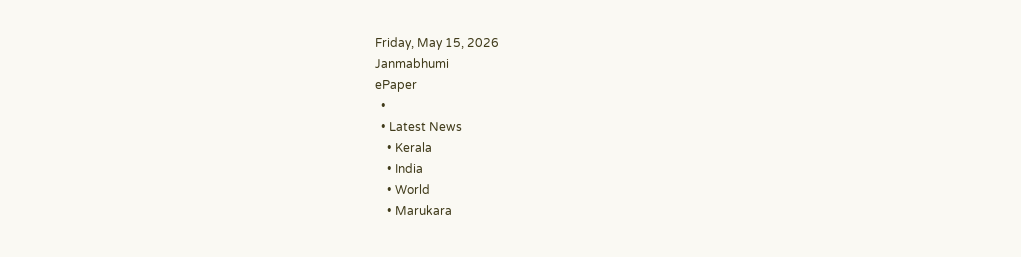Friday, May 15, 2026
Janmabhumi
ePaper
  •
  • Latest News
    • Kerala
    • India
    • World
    • Marukara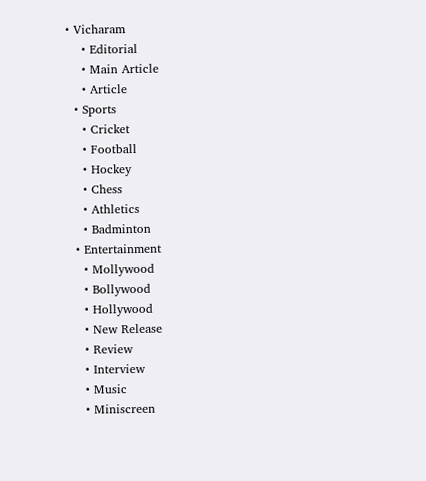• Vicharam
    • Editorial
    • Main Article
    • Article
  • Sports
    • Cricket
    • Football
    • Hockey
    • Chess
    • Athletics
    • Badminton
  • Entertainment
    • Mollywood
    • Bollywood
    • Hollywood
    • New Release
    • Review
    • Interview
    • Music
    • Miniscreen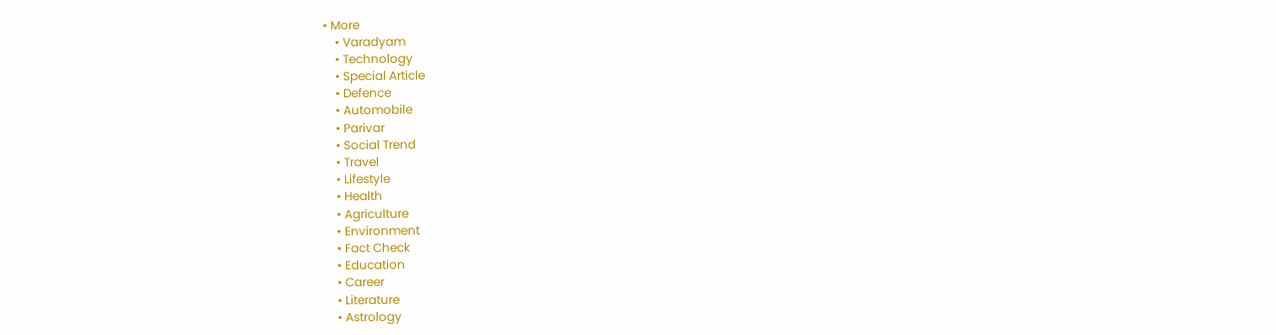• More
    • Varadyam
    • Technology
    • Special Article
    • Defence
    • Automobile
    • Parivar
    • Social Trend
    • Travel
    • Lifestyle
    • Health
    • Agriculture
    • Environment
    • Fact Check
    • Education
    • Career
    • Literature
    • Astrology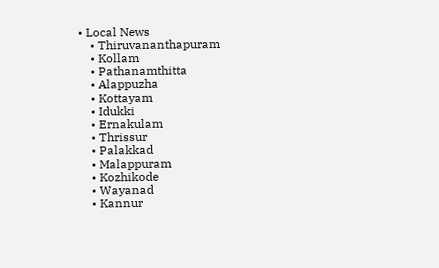• Local News
    • Thiruvananthapuram
    • Kollam
    • Pathanamthitta
    • Alappuzha
    • Kottayam
    • Idukki
    • Ernakulam
    • Thrissur
    • Palakkad
    • Malappuram
    • Kozhikode
    • Wayanad
    • Kannur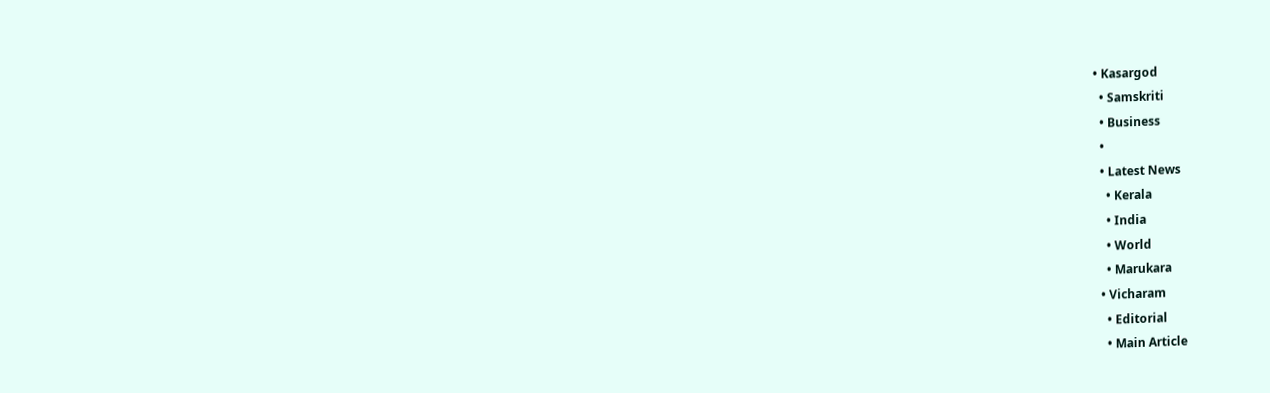• Kasargod
  • Samskriti
  • Business
  •
  • Latest News
    • Kerala
    • India
    • World
    • Marukara
  • Vicharam
    • Editorial
    • Main Article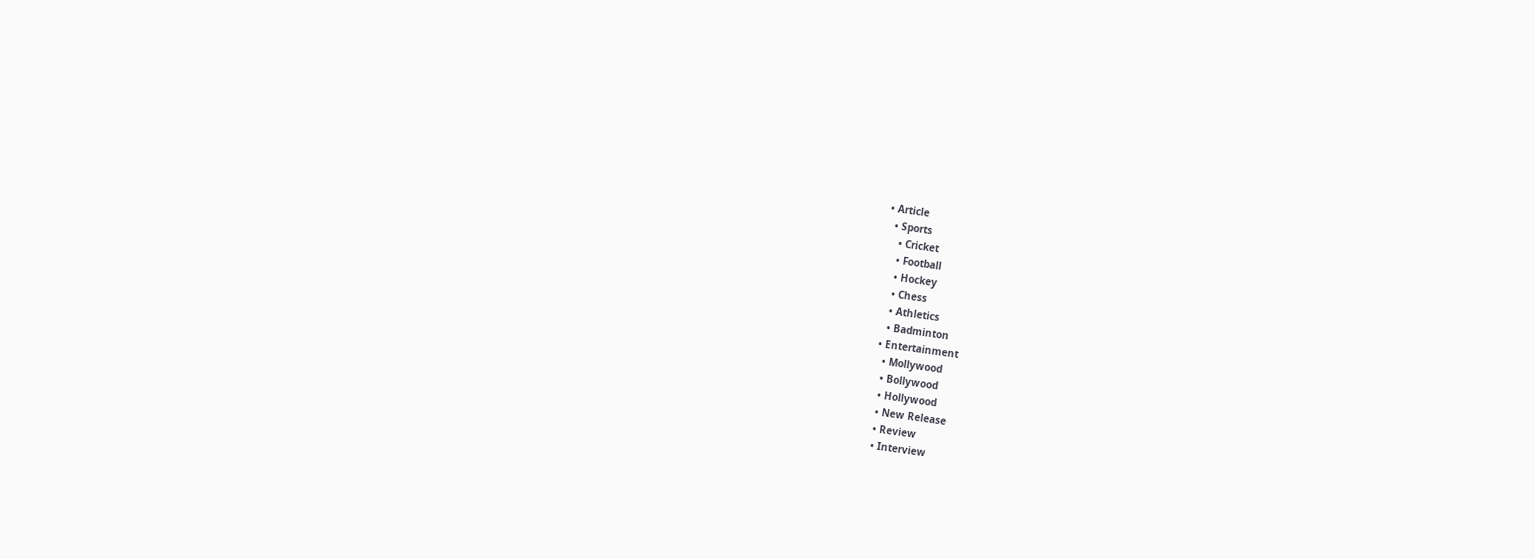• Article
  • Sports
    • Cricket
    • Football
    • Hockey
    • Chess
    • Athletics
    • Badminton
  • Entertainment
    • Mollywood
    • Bollywood
    • Hollywood
    • New Release
    • Review
    • Interview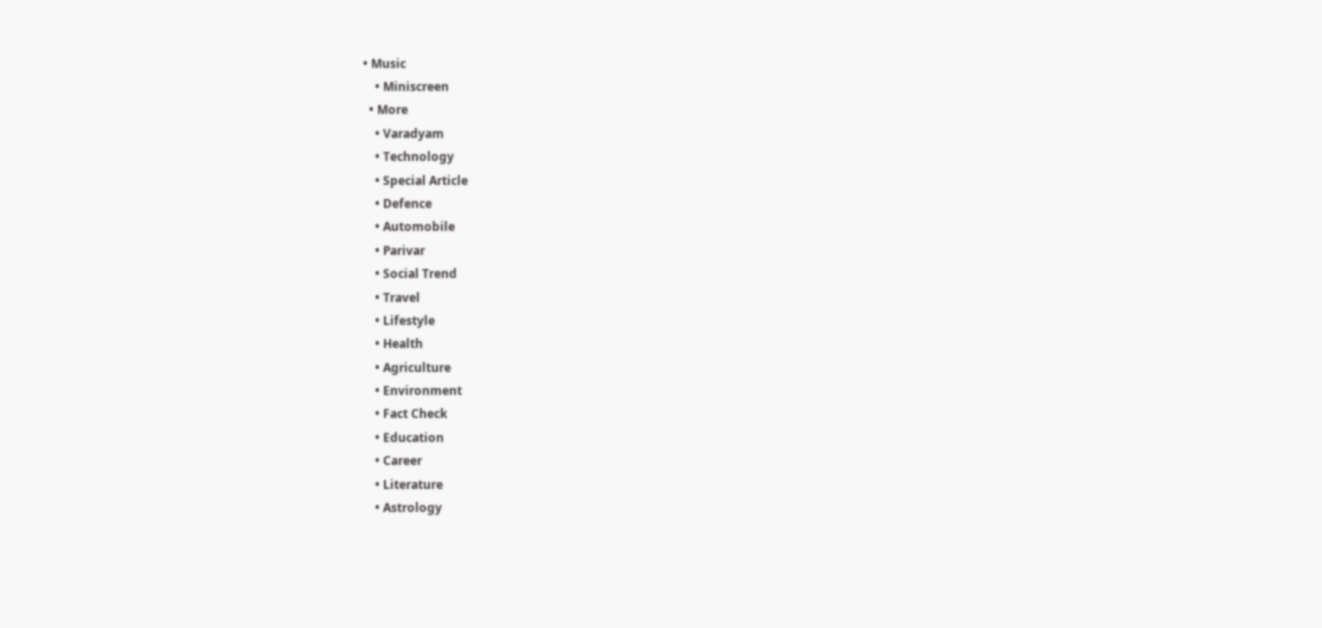• Music
    • Miniscreen
  • More
    • Varadyam
    • Technology
    • Special Article
    • Defence
    • Automobile
    • Parivar
    • Social Trend
    • Travel
    • Lifestyle
    • Health
    • Agriculture
    • Environment
    • Fact Check
    • Education
    • Career
    • Literature
    • Astrology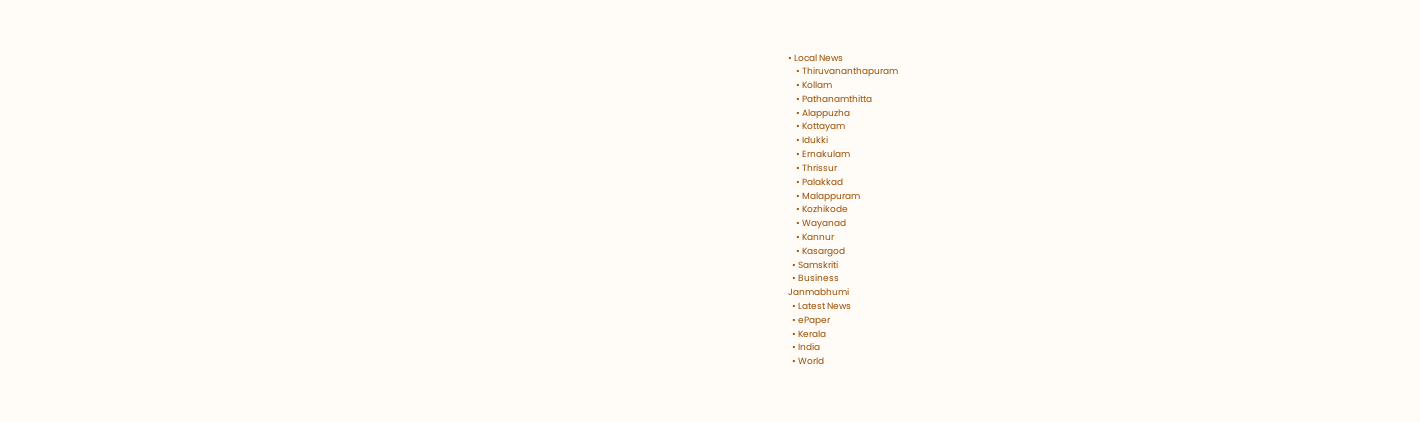• Local News
    • Thiruvananthapuram
    • Kollam
    • Pathanamthitta
    • Alappuzha
    • Kottayam
    • Idukki
    • Ernakulam
    • Thrissur
    • Palakkad
    • Malappuram
    • Kozhikode
    • Wayanad
    • Kannur
    • Kasargod
  • Samskriti
  • Business
Janmabhumi
  • Latest News
  • ePaper
  • Kerala
  • India
  • World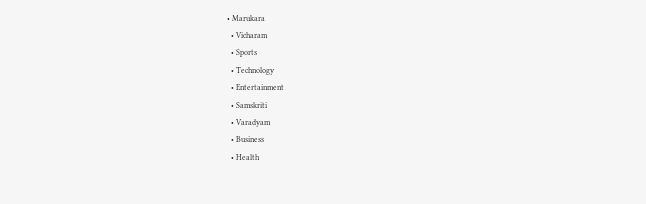• Marukara
  • Vicharam
  • Sports
  • Technology
  • Entertainment
  • Samskriti
  • Varadyam
  • Business
  • Health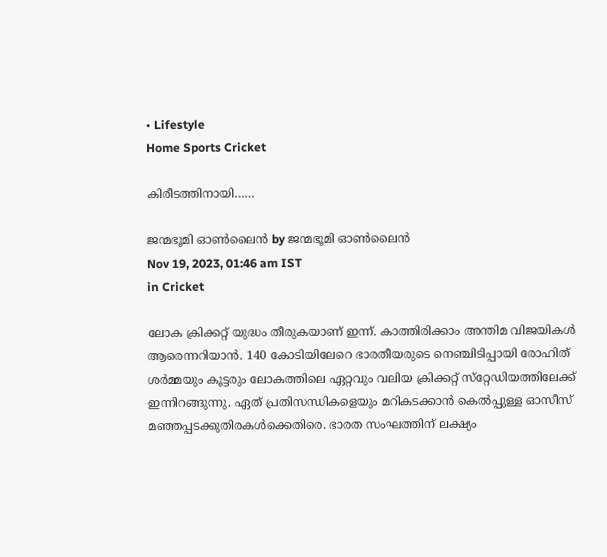• Lifestyle
Home Sports Cricket

കിരീടത്തിനായി……

ജന്മഭൂമി ഓണ്‍ലൈന്‍ by ജന്മഭൂമി ഓണ്‍ലൈന്‍
Nov 19, 2023, 01:46 am IST
in Cricket

ലോക ക്രിക്കറ്റ് യുദ്ധം തീരുകയാണ് ഇന്ന്. കാത്തിരിക്കാം അന്തിമ വിജയികള്‍ ആരെന്നറിയാന്‍. 140 കോടിയിലേറെ ഭാരതീയരുടെ നെഞ്ചിടിപ്പായി രോഹിത് ശര്‍മ്മയും കൂട്ടരും ലോകത്തിലെ ഏറ്റവും വലിയ ക്രിക്കറ്റ് സ്‌റ്റേഡിയത്തിലേക്ക് ഇന്നിറങ്ങുന്നു. ഏത് പ്രതിസന്ധികളെയും മറികടക്കാന്‍ കെല്‍പ്പുള്ള ഓസീസ് മഞ്ഞപ്പടക്കുതിരകള്‍ക്കെതിരെ. ഭാരത സംഘത്തിന് ലക്ഷ്യം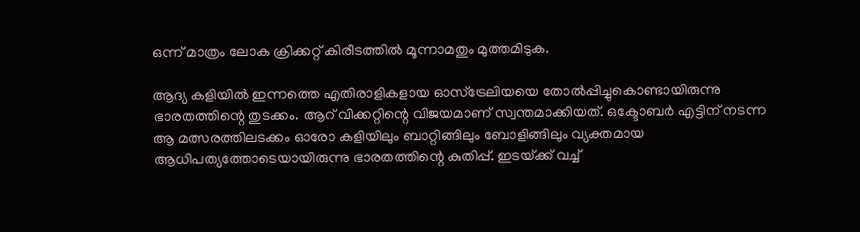ഒന്ന് മാത്രം ലോക ക്രിക്കറ്റ് കിരീടത്തില്‍ മൂന്നാമതും മുത്തമിടുക.

ആദ്യ കളിയില്‍ ഇന്നത്തെ എതിരാളികളായ ഓസ്‌ട്രേലിയയെ തോല്‍പ്പിച്ചുകൊണ്ടായിരുന്നു ഭാരതത്തിന്റെ തുടക്കം. ആറ് വിക്കറ്റിന്റെ വിജയമാണ് സ്വന്തമാക്കിയത്. ഒക്ടോബര്‍ എട്ടിന് നടന്ന ആ മത്സരത്തിലടക്കം ഓരോ കളിയിലും ബാറ്റിങ്ങിലും ബോളിങ്ങിലും വ്യക്തമായ ആധിപത്യത്തോടെയായിരുന്നു ഭാരതത്തിന്റെ കുതിപ്പ്. ഇടയ്‌ക്ക് വച്ച്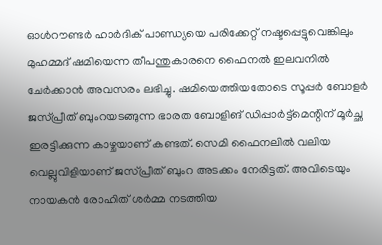ഓള്‍റൗണ്ടര്‍ ഹാര്‍ദിക് പാണ്ഡ്യയെ പരിക്കേറ്റ് നഷ്ടപ്പെട്ടുവെങ്കിലും മുഹമ്മദ് ഷമിയെന്ന തീപന്തുകാരനെ ഫൈനല്‍ ഇലവനില്‍ ചേര്‍ക്കാന്‍ അവസരം ലഭിച്ചു. ഷമിയെത്തിയതോടെ സൂപ്പര്‍ ബോളര്‍ ജസ്പ്രീത് ബുംറയടങ്ങുന്ന ഭാരത ബോളിങ് ഡിപ്പാര്‍ട്ട്‌മെന്റിന് മൂര്‍ച്ഛ ഇരട്ടിക്കുന്ന കാഴ്ചയാണ് കണ്ടത്. സെമി ഫൈനലില്‍ വലിയ വെല്ലുവിളിയാണ് ജസ്പ്രീത് ബുംറ അടക്കം നേരിട്ടത്. അവിടെയും നായകന്‍ രോഹിത് ശര്‍മ്മ നടത്തിയ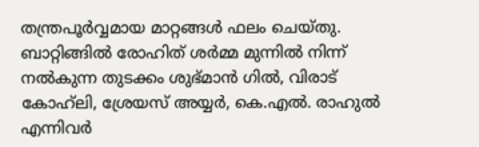തന്ത്രപൂര്‍വ്വമായ മാറ്റങ്ങള്‍ ഫലം ചെയ്തു. ബാറ്റിങ്ങില്‍ രോഹിത് ശര്‍മ്മ മുന്നില്‍ നിന്ന് നല്‍കുന്ന തുടക്കം ശുഭ്മാന്‍ ഗില്‍, വിരാട് കോഹ്‌ലി, ശ്രേയസ് അയ്യര്‍, കെ.എല്‍. രാഹുല്‍ എന്നിവര്‍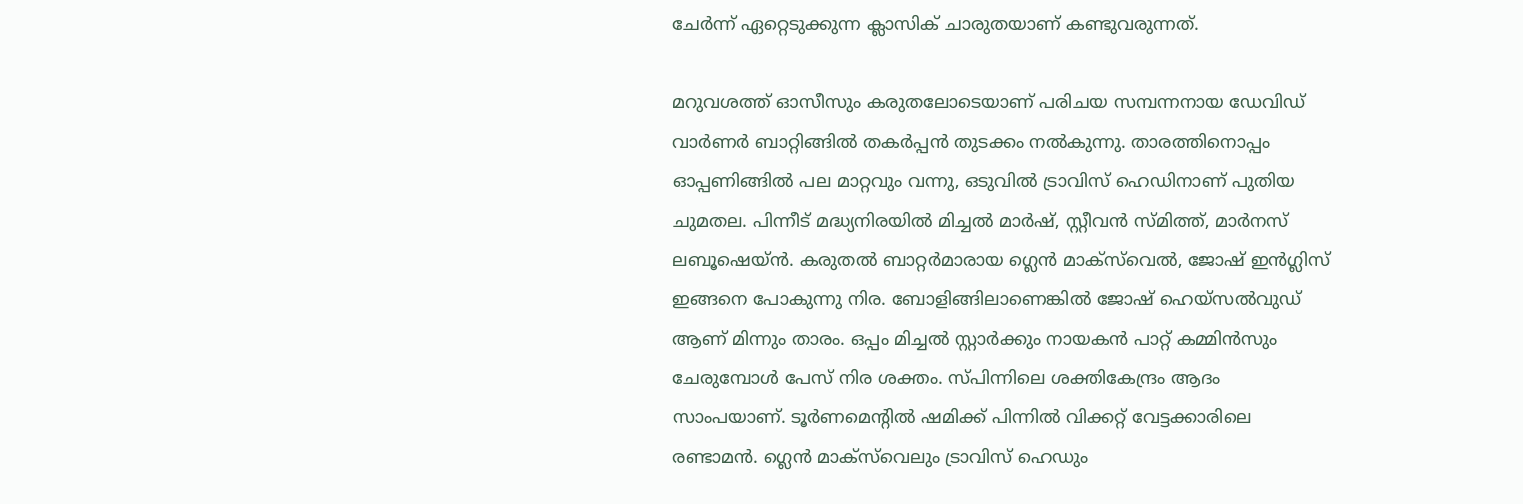ചേര്‍ന്ന് ഏറ്റെടുക്കുന്ന ക്ലാസിക് ചാരുതയാണ് കണ്ടുവരുന്നത്.

മറുവശത്ത് ഓസീസും കരുതലോടെയാണ് പരിചയ സമ്പന്നനായ ഡേവിഡ് വാര്‍ണര്‍ ബാറ്റിങ്ങില്‍ തകര്‍പ്പന്‍ തുടക്കം നല്‍കുന്നു. താരത്തിനൊപ്പം ഓപ്പണിങ്ങില്‍ പല മാറ്റവും വന്നു, ഒടുവില്‍ ട്രാവിസ് ഹെഡിനാണ് പുതിയ ചുമതല. പിന്നീട് മദ്ധ്യനിരയില്‍ മിച്ചല്‍ മാര്‍ഷ്, സ്റ്റീവന്‍ സ്മിത്ത്, മാര്‍നസ് ലബൂഷെയ്ന്‍. കരുതല്‍ ബാറ്റര്‍മാരായ ഗ്ലെന്‍ മാക്‌സ്‌വെല്‍, ജോഷ് ഇന്‍ഗ്ലിസ് ഇങ്ങനെ പോകുന്നു നിര. ബോളിങ്ങിലാണെങ്കില്‍ ജോഷ് ഹെയ്‌സല്‍വുഡ് ആണ് മിന്നും താരം. ഒപ്പം മിച്ചല്‍ സ്റ്റാര്‍ക്കും നായകന്‍ പാറ്റ് കമ്മിന്‍സും ചേരുമ്പോള്‍ പേസ് നിര ശക്തം. സ്പിന്നിലെ ശക്തികേന്ദ്രം ആദം സാംപയാണ്. ടൂര്‍ണമെന്റില്‍ ഷമിക്ക് പിന്നില്‍ വിക്കറ്റ് വേട്ടക്കാരിലെ രണ്ടാമന്‍. ഗ്ലെന്‍ മാക്‌സ്‌വെലും ട്രാവിസ് ഹെഡും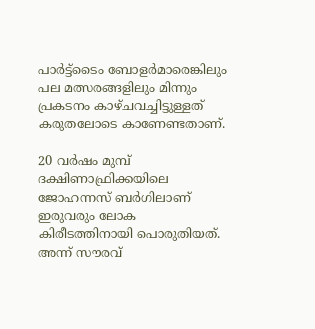പാര്‍ട്ട്‌ടൈം ബോളര്‍മാരെങ്കിലും പല മത്സരങ്ങളിലും മിന്നും പ്രകടനം കാഴ്ചവച്ചിട്ടുള്ളത് കരുതലോടെ കാണേണ്ടതാണ്.

20 വര്‍ഷം മുമ്പ് ദക്ഷിണാഫ്രിക്കയിലെ ജോഹന്നസ് ബര്‍ഗിലാണ് ഇരുവരും ലോക കിരീടത്തിനായി പൊരുതിയത്. അന്ന് സൗരവ്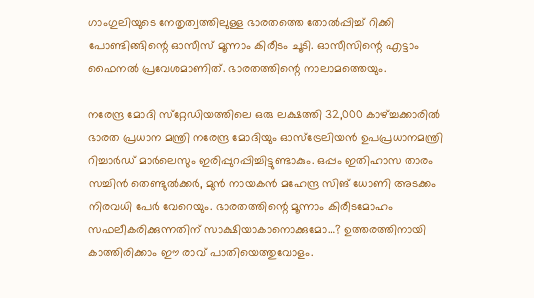ഗാംഗുലിയുടെ നേതൃത്വത്തിലുള്ള ഭാരതത്തെ തോല്‍പ്പിച്ച് റിക്കി പോണ്ടിങ്ങിന്റെ ഓസീസ് മൂന്നാം കിരീടം ചൂടി. ഓസീസിന്റെ എട്ടാം ഫൈനല്‍ പ്രവേശമാണിത്. ഭാരതത്തിന്റെ നാലാമത്തെയും.

നരേന്ദ്ര മോദി സ്‌റ്റേഡിയത്തിലെ ഒരു ലക്ഷത്തി 32,000 കാഴ്‌ച്ചക്കാരില്‍ ഭാരത പ്രധാന മന്ത്രി നരേന്ദ്ര മോദിയും ഓസ്‌ട്രേലിയന്‍ ഉപപ്രധാനമന്ത്രി റിച്ചാര്‍ഡ് മാര്‍ലെസും ഇരിപ്പുറപ്പിച്ചിട്ടുണ്ടാകും. ഒപ്പം ഇതിഹാസ താരം സച്ചിന്‍ തെണ്ടുല്‍ക്കര്‍, മുന്‍ നായകന്‍ മഹേന്ദ്ര സിങ് ധോണി അടക്കം നിരവധി പേര്‍ വേറെയും. ഭാരതത്തിന്റെ മൂന്നാം കിരീടമോഹം സഫലീകരിക്കുന്നതിന് സാക്ഷിയാകാനൊക്കുമോ…? ഉത്തരത്തിനായി കാത്തിരിക്കാം ഈ രാവ് പാതിയെത്തുവോളം.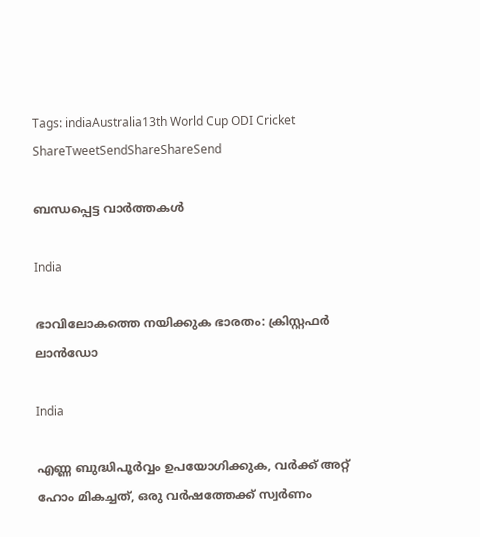Tags: indiaAustralia13th World Cup ODI Cricket
ShareTweetSendShareShareSend

ബന്ധപ്പെട്ട വാര്‍ത്തകള്‍

India

ഭാവിലോകത്തെ നയിക്കുക ഭാരതം: ക്രിസ്റ്റഫര്‍ ലാന്‍ഡോ

India

എണ്ണ ബുദ്ധിപൂർവ്വം ഉപയോഗിക്കുക, വർക്ക് അറ്റ് ഹോം മികച്ചത്, ഒരു വർഷത്തേക്ക് സ്വർണം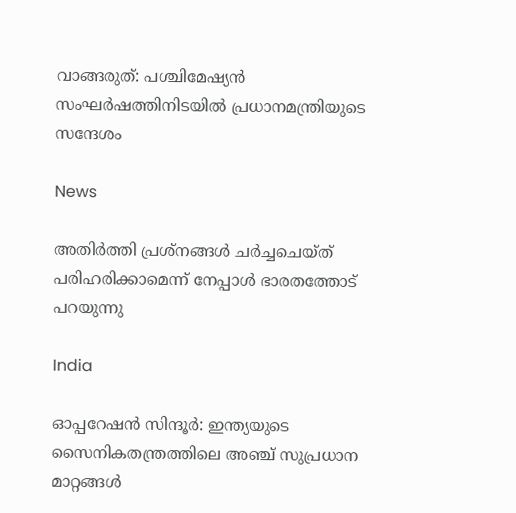വാങ്ങരുത്: പശ്ചിമേഷ്യൻ സംഘർഷത്തിനിടയിൽ പ്രധാനമന്ത്രിയുടെ സന്ദേശം

News

അതിർത്തി പ്രശ്‌നങ്ങൾ ചർച്ചചെയ്ത് പരിഹരിക്കാമെന്ന് നേപ്പാൾ ഭാരതത്തോട് പറയുന്നു

India

ഓപ്പറേഷന്‍ സിന്ദൂര്‍: ഇന്ത്യയുടെ സൈനികതന്ത്രത്തിലെ അഞ്ച് സുപ്രധാന മാറ്റങ്ങള്‍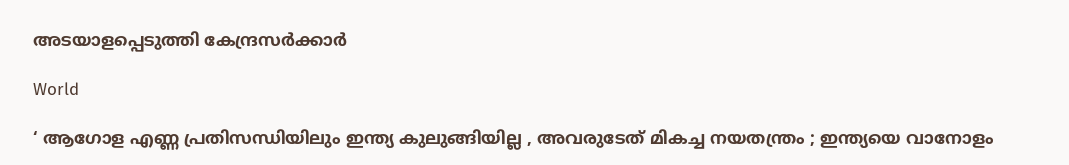അടയാളപ്പെടുത്തി കേന്ദ്രസര്‍ക്കാര്‍

World

‘ ആഗോള എണ്ണ പ്രതിസന്ധിയിലും ഇന്ത്യ കുലുങ്ങിയില്ല , അവരുടേത് മികച്ച നയതന്ത്രം ; ഇന്ത്യയെ വാനോളം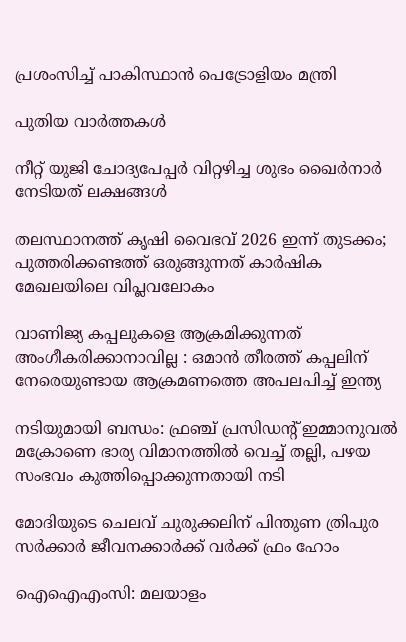പ്രശംസിച്ച് പാകിസ്ഥാൻ പെട്രോളിയം മന്ത്രി

പുതിയ വാര്‍ത്തകള്‍

നീറ്റ് യുജി ചോദ്യപേപ്പര്‍ വിറ്റഴിച്ച ശുഭം ഖൈര്‍നാര്‍ നേടിയത് ലക്ഷങ്ങള്‍

തലസ്ഥാനത്ത് കൃഷി വൈഭവ് 2026 ഇന്ന് തുടക്കം; പുത്തരിക്കണ്ടത്ത് ഒരുങ്ങുന്നത് കാര്‍ഷിക മേഖലയിലെ വിപ്ലവലോകം

വാണിജ്യ കപ്പലുകളെ ആക്രമിക്കുന്നത് അംഗീകരിക്കാനാവില്ല : ഒമാൻ തീരത്ത് കപ്പലിന് നേരെയുണ്ടായ ആക്രമണത്തെ അപലപിച്ച് ഇന്ത്യ

നടിയുമായി ബന്ധം: ഫ്രഞ്ച് പ്രസിഡന്റ് ഇമ്മാനുവൽ മക്രോണെ ഭാര്യ വിമാനത്തില്‍ വെച്ച് തല്ലി, പഴയ സംഭവം കുത്തിപ്പൊക്കുന്നതായി നടി

മോദിയുടെ ചെലവ് ചുരുക്കലിന് പിന്തുണ ത്രിപുര സര്‍ക്കാര്‍ ജീവനക്കാര്‍ക്ക് വര്‍ക്ക് ഫ്രം ഹോം

ഐഐഎംസി: മലയാളം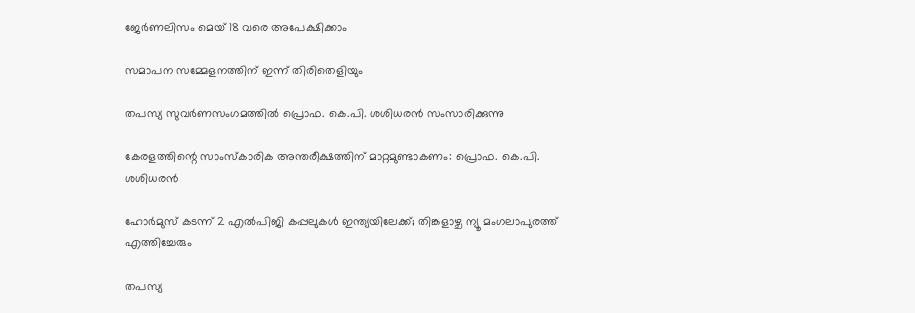ജേര്‍ണലിസം മെയ് 18 വരെ അപേക്ഷിക്കാം

സമാപന സമ്മേളനത്തിന് ഇന്ന് തിരിതെളിയും

തപസ്യ സുവര്‍ണസംഗമത്തില്‍ പ്രൊഫ. കെ.പി. ശശിധരന്‍ സംസാരിക്കുന്നു

കേരളത്തിന്റെ സാംസ്‌കാരിക അന്തരീക്ഷത്തിന് മാറ്റമുണ്ടാകണം: പ്രൊഫ. കെ.പി. ശശിധരന്‍

ഹോർമുസ് കടന്ന് 2 എൽപിജി കപ്പലുകൾ ഇന്ത്യയിലേക്ക്; തിങ്കളാഴ്ച ന്യൂ മംഗലാപുരത്ത് എത്തിച്ചേരും

തപസ്യ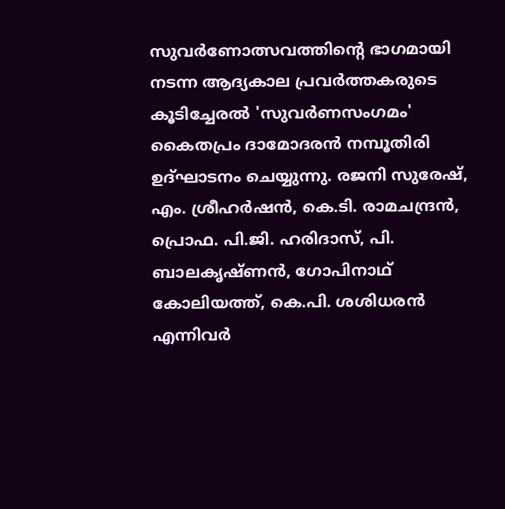സുവര്‍ണോത്സവത്തിന്റെ ഭാഗമായി നടന്ന ആദ്യകാല പ്രവര്‍ത്തകരുടെ കൂടിച്ചേരല്‍ 'സുവര്‍ണസംഗമം' കൈതപ്രം ദാമോദരന്‍ നമ്പൂതിരി ഉദ്ഘാടനം ചെയ്യുന്നു. രജനി സുരേഷ്, എം. ശ്രീഹര്‍ഷന്‍, കെ.ടി. രാമചന്ദ്രന്‍, പ്രൊഫ. പി.ജി. ഹരിദാസ്, പി. ബാലകൃഷ്ണന്‍, ഗോപിനാഥ് കോലിയത്ത്, കെ.പി. ശശിധരന്‍ എന്നിവര്‍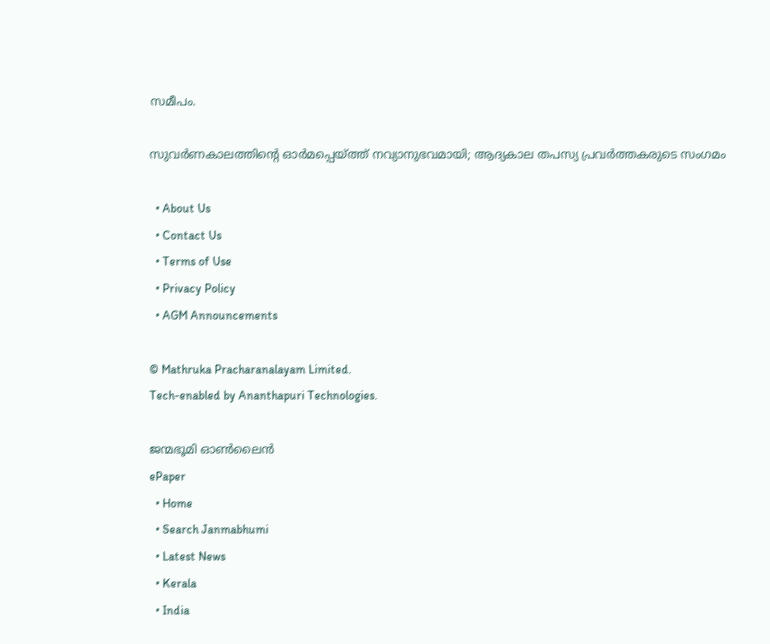സമീപം.

സുവര്‍ണകാലത്തിന്റെ ഓര്‍മപ്പെയ്‌ത്ത് നവ്യാനുഭവമായി; ആദ്യകാല തപസ്യ പ്രവര്‍ത്തകരുടെ സംഗമം

  • About Us
  • Contact Us
  • Terms of Use
  • Privacy Policy
  • AGM Announcements

© Mathruka Pracharanalayam Limited.
Tech-enabled by Ananthapuri Technologies.

ജന്മഭൂമി ഓണ്‍ലൈന്‍
ePaper
  • Home
  • Search Janmabhumi
  • Latest News
  • Kerala
  • India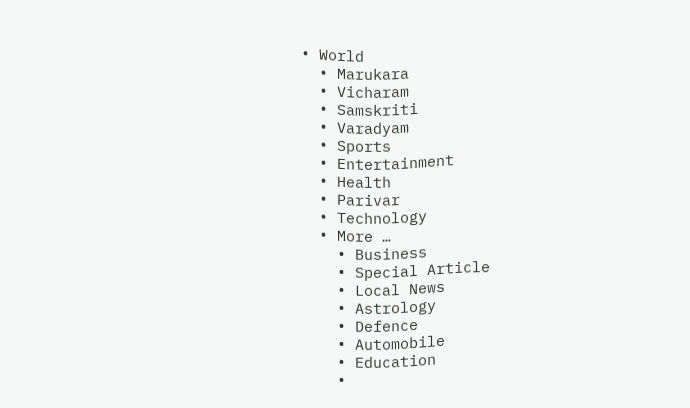• World
  • Marukara
  • Vicharam
  • Samskriti
  • Varadyam
  • Sports
  • Entertainment
  • Health
  • Parivar
  • Technology
  • More …
    • Business
    • Special Article
    • Local News
    • Astrology
    • Defence
    • Automobile
    • Education
    •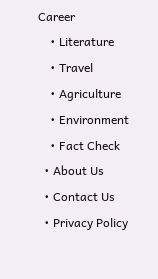Career
    • Literature
    • Travel
    • Agriculture
    • Environment
    • Fact Check
  • About Us
  • Contact Us
  • Privacy Policy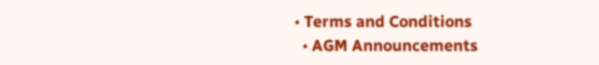• Terms and Conditions
  • AGM Announcements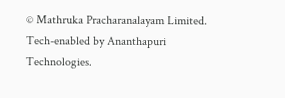© Mathruka Pracharanalayam Limited.
Tech-enabled by Ananthapuri Technologies.